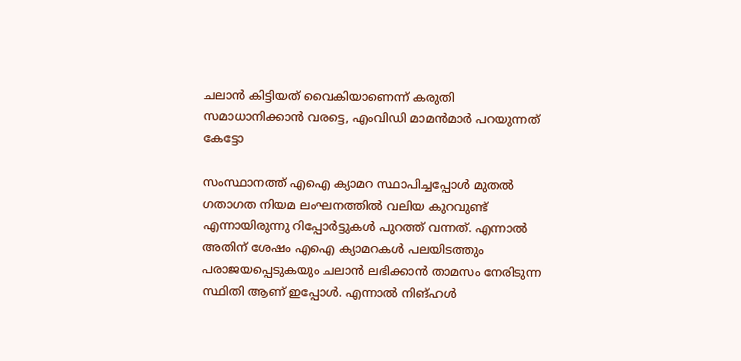ചലാൻ കിട്ടിയത് വൈകിയാണെന്ന് കരുതി സമാധാനിക്കാൻ വരട്ടെ, എംവിഡി മാമൻമാർ പറയുന്നത് കേട്ടോ

സംസ്ഥാനത്ത് എഐ ക്യാമറ സ്ഥാപിച്ചപ്പോൾ മുതൽ ഗതാഗത നിയമ ലംഘനത്തിൽ വലിയ കുറവുണ്ട് എന്നായിരുന്നു റിപ്പോർട്ടുകൾ പുറത്ത് വന്നത്. എന്നാൽ അതിന് ശേഷം എഐ ക്യാമറകൾ പലയിടത്തും പരാജയപ്പെടുകയും ചലാൻ ലഭിക്കാൻ താമസം നേരിടുന്ന സ്ഥിതി ആണ് ഇപ്പോൾ. എന്നാൽ നിങ്ഹൾ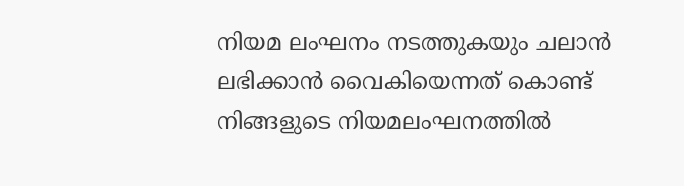നിയമ ലംഘനം നടത്തുകയും ചലാൻ ലഭിക്കാൻ വൈകിയെന്നത് കൊണ്ട് നിങ്ങളുടെ നിയമലംഘനത്തിൽ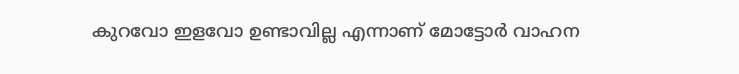കുറവോ ഇളവോ ഉണ്ടാവില്ല എന്നാണ് മോട്ടോർ വാഹന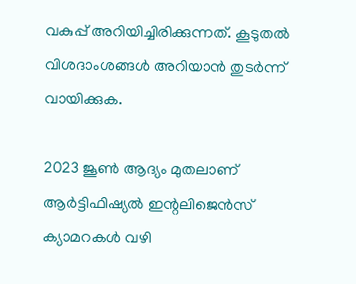വകുപ്പ് അറിയിച്ചിരിക്കുന്നത്. കൂടുതൽ വിശദാംശങ്ങൾ അറിയാൻ തുടർന്ന് വായിക്കുക.

2023 ജൂണ്‍ ആദ്യം മുതലാണ് ആര്‍ട്ടിഫിഷ്യല്‍ ഇന്റലിജെന്‍സ് ക്യാമറകള്‍ വഴി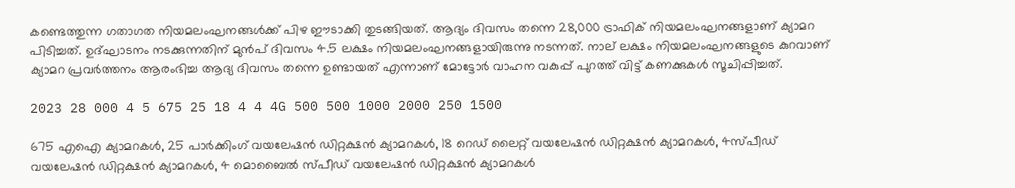കണ്ടെത്തുന്ന ഗതാഗത നിയമലംഘനങ്ങള്‍ക്ക് പിഴ ഈടാക്കി തുടങ്ങിയത്. ആദ്യം ദിവസം തന്നെ 28,000 ട്രാഫിക് നിയമലംഘനങ്ങളാണ് ക്യാമറ പിടിച്ചത്. ഉദ്ഘാടനം നടക്കുന്നതിന് മുൻപ് ദിവസം 4.5 ലക്ഷം നിയമലംഘനങ്ങളായിരുന്നു നടന്നത്. നാല് ലക്ഷം നിയമലംഘനങ്ങളുടെ കുറവാണ് ക്യാമറ പ്രവർത്തനം ആരംഭിച്ച ആദ്യ ദിവസം തന്നെ ഉണ്ടായത് എന്നാണ് മോട്ടോർ വാഹന വകുപ്പ് പുറത്ത് വിട്ട് കണക്കുകൾ സൂചിപ്പിച്ചത്.

2023 28 000 4 5 675 25 18 4 4 4G 500 500 1000 2000 250 1500

675 എഐ ക്യാമറകൾ, 25 പാർക്കിംഗ് വയലേഷൻ ഡിറ്റക്ഷൻ ക്യാമറകൾ, 18 റെഡ് ലൈറ്റ് വയലേഷൻ ഡിറ്റക്ഷൻ ക്യാമറകൾ, 4സ്പീഡ് വയലേഷൻ ഡിറ്റക്ഷൻ ക്യാമറകൾ, 4 മൊബൈൽ സ്പീഡ് വയലേഷൻ ഡിറ്റക്ഷൻ ക്യാമറകൾ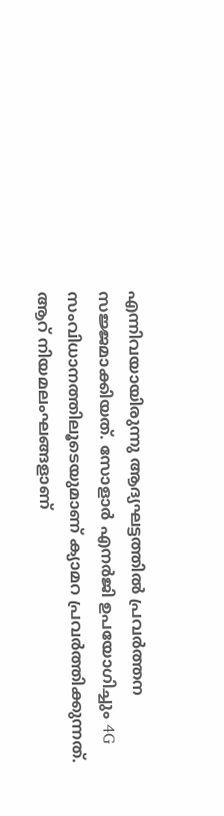എന്നിവയായിരുന്നു ആദ്യഘട്ടത്തിൽ പ്രവർത്തന സജ്ജമാക്കിയത്. സോളാർ എനർജി ഉപയോഗിച്ചും 4G സംവിധാനത്തിലൂടെയുമാണ് ക്യാമറ പ്രവർത്തിക്കുന്നത്. ആറ് നിയമലംഘങ്ങളാണ്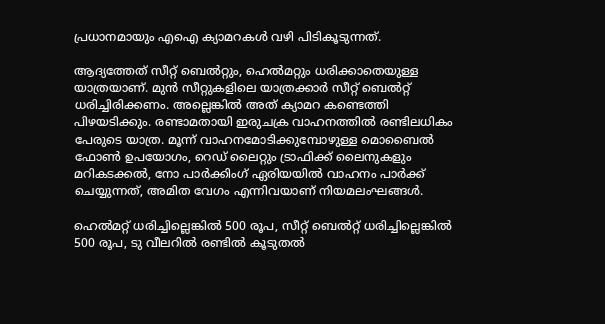പ്രധാനമായും എഐ ക്യാമറകള്‍ വഴി പിടികൂടുന്നത്.

ആദ്യത്തേത് സീറ്റ് ബെൽറ്റും, ഹെൽമറ്റും ധരിക്കാതെയുള്ള യാത്രയാണ്. മുൻ സീറ്റുകളിലെ യാത്രക്കാർ സീറ്റ് ബെൽറ്റ് ധരിച്ചിരിക്കണം. അല്ലെങ്കിൽ അത് ക്യാമറ കണ്ടെത്തി പിഴയടിക്കും. രണ്ടാമതായി ഇരുചക്ര വാഹനത്തിൽ രണ്ടിലധികം പേരുടെ യാത്ര. മൂന്ന് വാഹനമോടിക്കുമ്പോഴുള്ള മൊബൈൽ ഫോണ്‍ ഉപയോഗം, റെഡ് ലൈറ്റും ട്രാഫിക്ക് ലൈനുകളും മറികടക്കൽ, നോ പാര്‍ക്കിംഗ് ഏരിയയിൽ വാഹനം പാര്‍ക്ക് ചെയ്യുന്നത്, അമിത വേഗം എന്നിവയാണ് നിയമലംഘങ്ങൾ.

ഹെല്‍മറ്റ് ധരിച്ചില്ലെങ്കില്‍ 500 രൂപ, സീറ്റ് ബെല്‍റ്റ് ധരിച്ചില്ലെങ്കില്‍ 500 രൂപ, ടു വീലറില്‍ രണ്ടില്‍ കൂടുതല്‍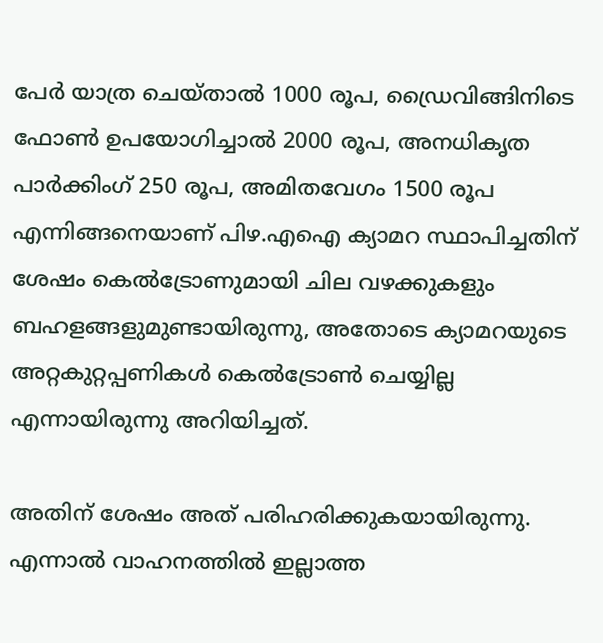പേര്‍ യാത്ര ചെയ്‍താല്‍ 1000 രൂപ, ഡ്രൈവിങ്ങിനിടെ ഫോണ്‍ ഉപയോഗിച്ചാല്‍ 2000 രൂപ, അനധികൃത പാര്‍ക്കിംഗ് 250 രൂപ, അമിതവേഗം 1500 രൂപ എന്നിങ്ങനെയാണ് പിഴ.എഐ ക്യാമറ സ്ഥാപിച്ചതിന് ശേഷം കെൽട്രോണുമായി ചില വഴക്കുകളും ബഹളങ്ങളുമുണ്ടായിരുന്നു, അതോടെ ക്യാമറയുടെ അറ്റകുറ്റപ്പണികൾ കെൽട്രോൺ ചെയ്യില്ല എന്നായിരുന്നു അറിയിച്ചത്.

അതിന് ശേഷം അത് പരിഹരിക്കുകയായിരുന്നു. എന്നാൽ വാഹനത്തിൽ ഇല്ലാത്ത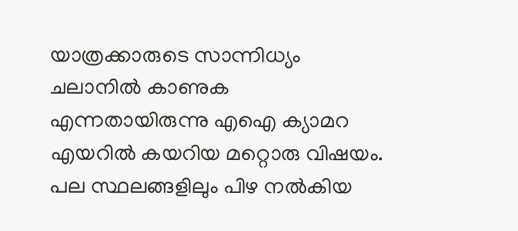യാത്രക്കാരുടെ സാന്നിധ്യം ചലാനിൽ കാണുക എന്നതായിരുന്നു എഐ ക്യാമറ എയറിൽ കയറിയ മറ്റൊരു വിഷയം. പല സ്ഥലങ്ങളിലും പിഴ നൽകിയ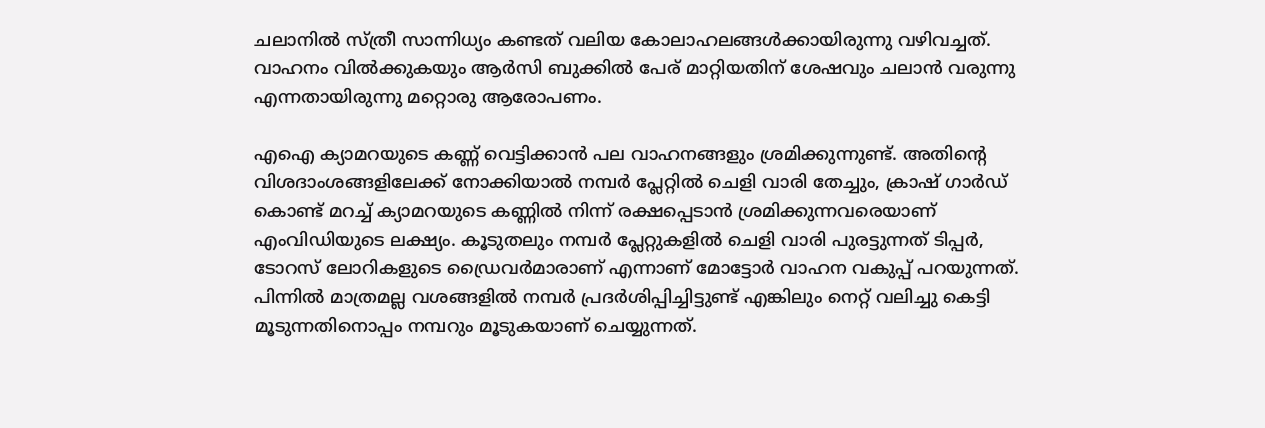ചലാനിൽ സ്ത്രീ സാന്നിധ്യം കണ്ടത് വലിയ കോലാഹലങ്ങൾക്കായിരുന്നു വഴിവച്ചത്. വാഹനം വിൽക്കുകയും ആർസി ബുക്കിൽ പേര് മാറ്റിയതിന് ശേഷവും ചലാൻ വരുന്നു എന്നതായിരുന്നു മറ്റൊരു ആരോപണം.

എഐ ക്യാമറയുടെ കണ്ണ് വെട്ടിക്കാൻ പല വാഹനങ്ങളും ശ്രമിക്കുന്നുണ്ട്. അതിൻ്റെ വിശദാംശങ്ങളിലേക്ക് നോക്കിയാൽ നമ്പർ പ്ലേറ്റിൽ ചെളി വാരി തേച്ചും, ക്രാഷ് ഗാർഡ് കൊണ്ട് മറച്ച് ക്യാമറയുടെ കണ്ണിൽ നിന്ന് രക്ഷപ്പെടാൻ ശ്രമിക്കുന്നവരെയാണ് എംവിഡിയുടെ ലക്ഷ്യം. കൂടുതലും നമ്പർ പ്ലേറ്റുകളിൽ ചെളി വാരി പുരട്ടുന്നത് ടിപ്പർ, ടോറസ് ലോറികളുടെ ഡ്രൈവർമാരാണ് എന്നാണ് മോട്ടോർ വാഹന വകുപ്പ് പറയുന്നത്. പിന്നിൽ മാത്രമല്ല വശങ്ങളിൽ നമ്പർ പ്രദർശിപ്പിച്ചിട്ടുണ്ട് എങ്കിലും നെറ്റ് വലിച്ചു കെട്ടി മൂടുന്നതിനൊപ്പം നമ്പറും മൂടുകയാണ് ചെയ്യുന്നത്.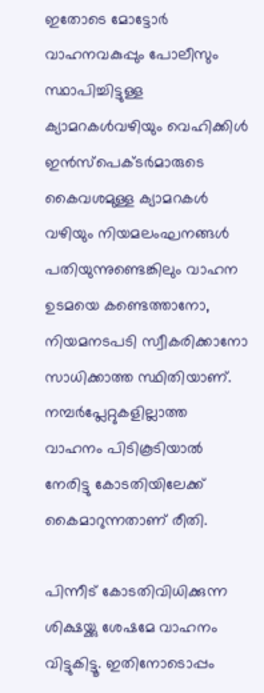ഇതോടെ മോട്ടോര്‍ വാഹനവകുപ്പും പോലീസും സ്ഥാപിച്ചിട്ടുള്ള ക്യാമറകള്‍വഴിയും വെഹിക്കിള്‍ ഇന്‍സ്‌പെക്ടര്‍മാരുടെ കൈവശമുള്ള ക്യാമറകള്‍ വഴിയും നിയമലംഘനങ്ങള്‍ പതിയുന്നുണ്ടെങ്കിലും വാഹന ഉടമയെ കണ്ടെത്താനോ, നിയമനടപടി സ്വീകരിക്കാനോ സാധിക്കാത്ത സ്ഥിതിയാണ്. നമ്പര്‍പ്ലേറ്റുകളില്ലാത്ത വാഹനം പിടികൂടിയാല്‍ നേരിട്ടു കോടതിയിലേക്ക് കൈമാറുന്നതാണ് രീതി.

പിന്നീട് കോടതിവിധിക്കുന്ന ശിക്ഷയ്ക്കു ശേഷമേ വാഹനം വിട്ടുകിട്ടൂ. ഇതിനോടൊപ്പം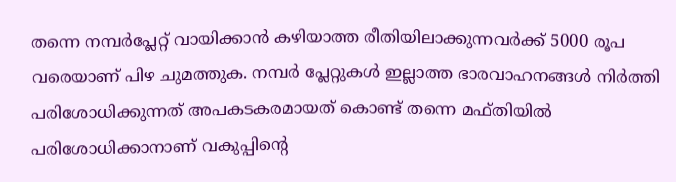തന്നെ നമ്പര്‍പ്ലേറ്റ് വായിക്കാൻ കഴിയാത്ത രീതിയിലാക്കുന്നവർക്ക് 5000 രൂപ വരെയാണ് പിഴ ചുമത്തുക. നമ്പർ പ്ലേറ്റുകൾ ഇല്ലാത്ത ഭാരവാഹനങ്ങൾ നിർത്തി പരിശോധിക്കുന്നത് അപകടകരമായത് കൊണ്ട് തന്നെ മഫ്തിയിൽ പരിശോധിക്കാനാണ് വകുപ്പിൻ്റെ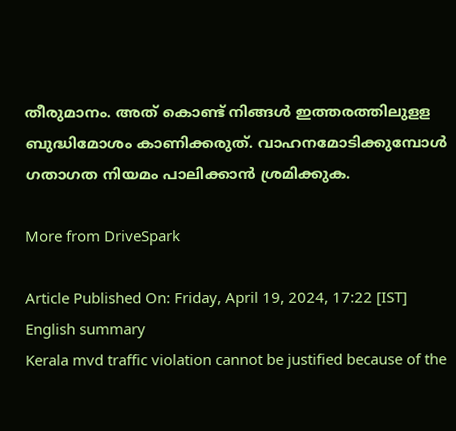തീരുമാനം. അത് കൊണ്ട് നിങ്ങൾ ഇത്തരത്തിലുളള ബുദ്ധിമോശം കാണിക്കരുത്. വാഹനമോടിക്കുമ്പോൾ ഗതാഗത നിയമം പാലിക്കാൻ ശ്രമിക്കുക.

More from DriveSpark

Article Published On: Friday, April 19, 2024, 17:22 [IST]
English summary
Kerala mvd traffic violation cannot be justified because of the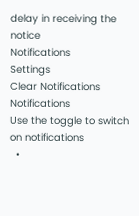delay in receiving the notice
Notifications
Settings
Clear Notifications
Notifications
Use the toggle to switch on notifications
  •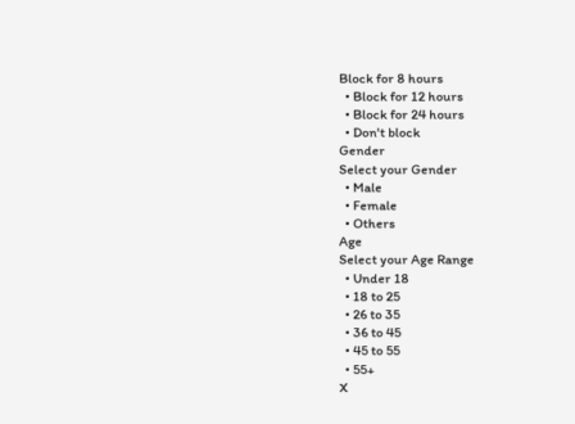Block for 8 hours
  • Block for 12 hours
  • Block for 24 hours
  • Don't block
Gender
Select your Gender
  • Male
  • Female
  • Others
Age
Select your Age Range
  • Under 18
  • 18 to 25
  • 26 to 35
  • 36 to 45
  • 45 to 55
  • 55+
X